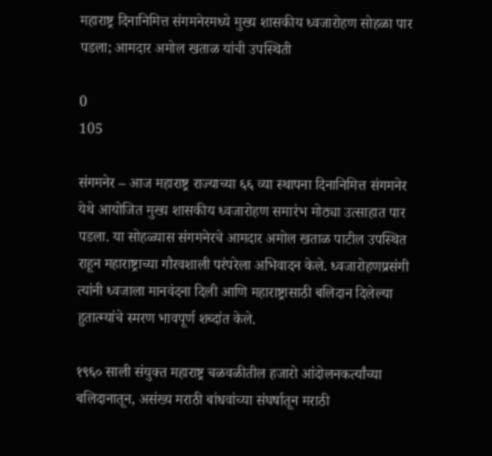महाराष्ट्र दिनानिमित्त संगमनेरमध्ये मुख्य शासकीय ध्वजारोहण सोहळा पार पडला; आमदार अमोल खताळ यांची उपस्थिती

0
105

संगमनेर – आज महाराष्ट्र राज्याच्या ६६ व्या स्थापना दिनानिमित्त संगमनेर येथे आयोजित मुख्य शासकीय ध्वजारोहण समारंभ मोठ्या उत्साहात पार पडला. या सोहळ्यास संगमनेरचे आमदार अमोल खताळ पाटील उपस्थित राहून महाराष्ट्राच्या गौरवशाली परंपरेला अभिवादन केले. ध्वजारोहणप्रसंगी त्यांनी ध्वजाला मानवंदना दिली आणि महाराष्ट्रासाठी बलिदान दिलेल्या हुतात्म्यांचे स्मरण भावपूर्ण शब्दांत केले.

१९६० साली संयुक्त महाराष्ट्र चळवळीतील हजारो आंदोलनकर्त्यांच्या बलिदानातून, असंख्य मराठी बांधवांच्या संघर्षातून मराठी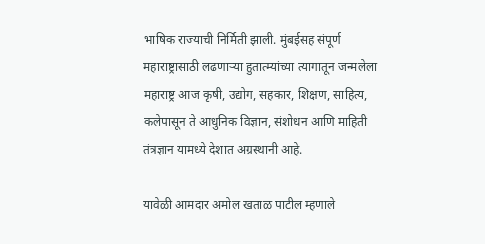भाषिक राज्याची निर्मिती झाली. मुंबईसह संपूर्ण महाराष्ट्रासाठी लढणाऱ्या हुतात्म्यांच्या त्यागातून जन्मलेला महाराष्ट्र आज कृषी, उद्योग, सहकार, शिक्षण, साहित्य, कलेपासून ते आधुनिक विज्ञान, संशोधन आणि माहिती तंत्रज्ञान यामध्ये देशात अग्रस्थानी आहे.

यावेळी आमदार अमोल खताळ पाटील म्हणाले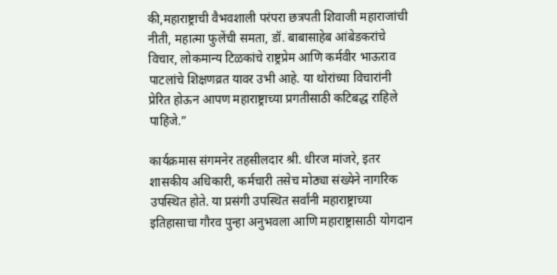की,महाराष्ट्राची वैभवशाली परंपरा छत्रपती शिवाजी महाराजांची नीती, महात्मा फुलेंची समता, डॉ. बाबासाहेब आंबेडकरांचे विचार, लोकमान्य टिळकांचे राष्ट्रप्रेम आणि कर्मवीर भाऊराव पाटलांचे शिक्षणव्रत यावर उभी आहे. या थोरांच्या विचारांनी प्रेरित होऊन आपण महाराष्ट्राच्या प्रगतीसाठी कटिबद्ध राहिले पाहिजे.”

कार्यक्रमास संगमनेर तहसीलदार श्री. धीरज मांजरे, इतर शासकीय अधिकारी, कर्मचारी तसेच मोठ्या संख्येने नागरिक उपस्थित होते. या प्रसंगी उपस्थित सर्वांनी महाराष्ट्राच्या इतिहासाचा गौरव पुन्हा अनुभवला आणि महाराष्ट्रासाठी योगदान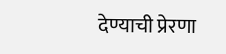देण्याची प्रेरणा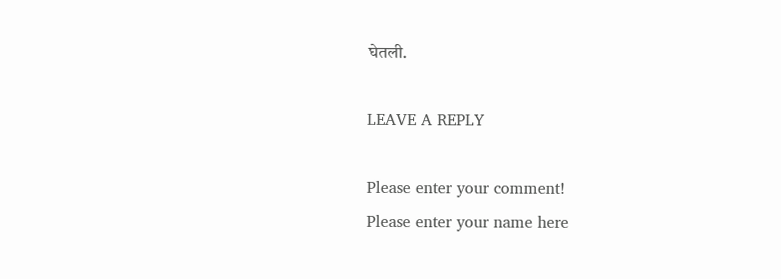घेतली.

LEAVE A REPLY

Please enter your comment!
Please enter your name here